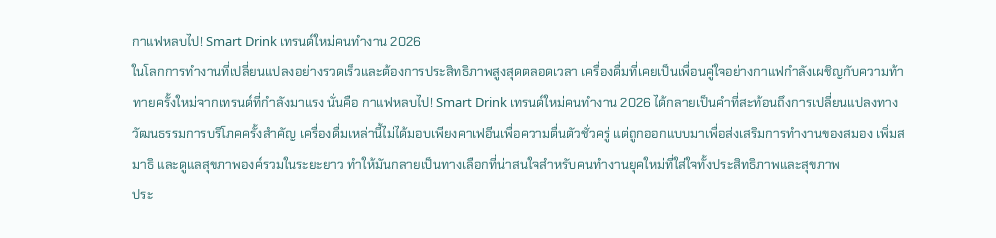กาแฟหลบไป! Smart Drink เทรนด์ใหม่คนทำงาน 2026
ในโลกการทำงานที่เปลี่ยนแปลงอย่างรวดเร็วและต้องการประสิทธิภาพสูงสุดตลอดเวลา เครื่องดื่มที่เคยเป็นเพื่อนคู่ใจอย่างกาแฟกำลังเผชิญกับความท้าทายครั้งใหม่จากเทรนด์ที่กำลังมาแรง นั่นคือ กาแฟหลบไป! Smart Drink เทรนด์ใหม่คนทำงาน 2026 ได้กลายเป็นคำที่สะท้อนถึงการเปลี่ยนแปลงทางวัฒนธรรมการบริโภคครั้งสำคัญ เครื่องดื่มเหล่านี้ไม่ได้มอบเพียงคาเฟอีนเพื่อความตื่นตัวชั่วครู่ แต่ถูกออกแบบมาเพื่อส่งเสริมการทำงานของสมอง เพิ่มสมาธิ และดูแลสุขภาพองค์รวมในระยะยาว ทำให้มันกลายเป็นทางเลือกที่น่าสนใจสำหรับคนทำงานยุคใหม่ที่ใส่ใจทั้งประสิทธิภาพและสุขภาพ
ประ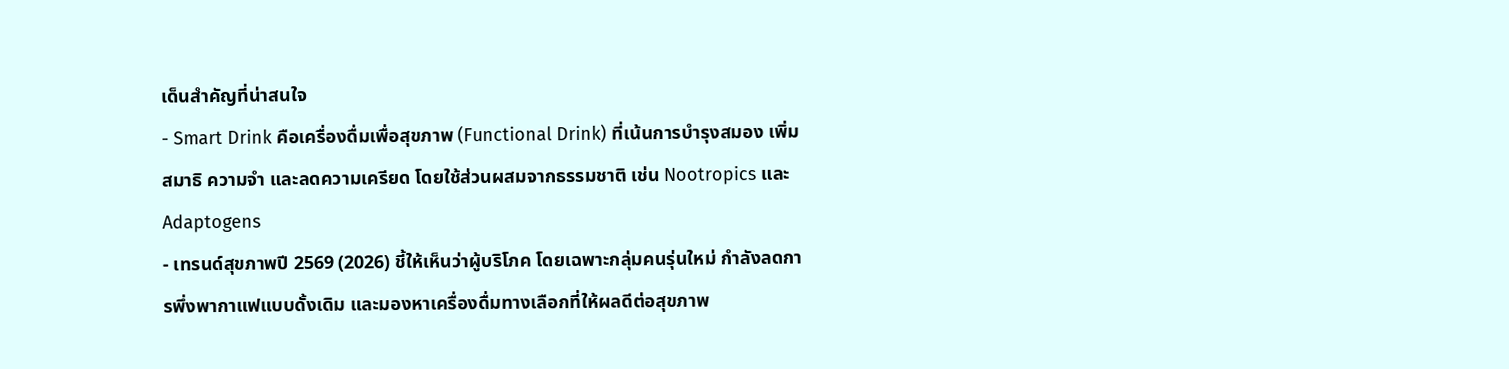เด็นสำคัญที่น่าสนใจ
- Smart Drink คือเครื่องดื่มเพื่อสุขภาพ (Functional Drink) ที่เน้นการบำรุงสมอง เพิ่มสมาธิ ความจำ และลดความเครียด โดยใช้ส่วนผสมจากธรรมชาติ เช่น Nootropics และ Adaptogens
- เทรนด์สุขภาพปี 2569 (2026) ชี้ให้เห็นว่าผู้บริโภค โดยเฉพาะกลุ่มคนรุ่นใหม่ กำลังลดการพึ่งพากาแฟแบบดั้งเดิม และมองหาเครื่องดื่มทางเลือกที่ให้ผลดีต่อสุขภาพ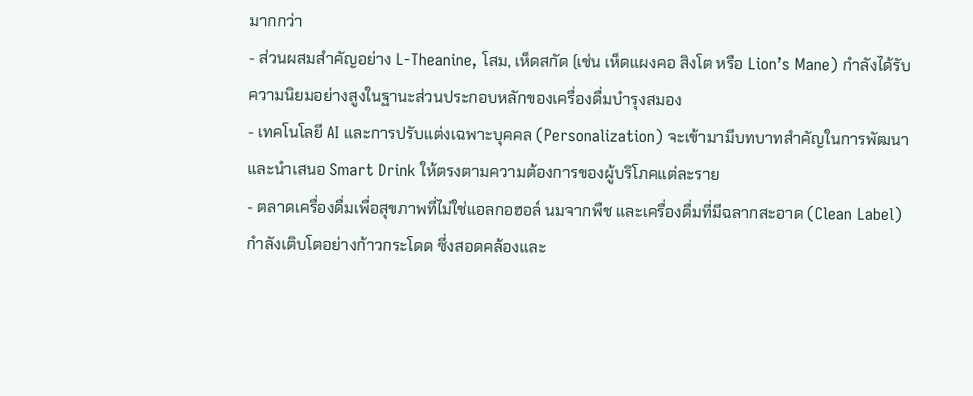มากกว่า
- ส่วนผสมสำคัญอย่าง L-Theanine, โสม, เห็ดสกัด (เช่น เห็ดแผงคอ สิงโต หรือ Lion’s Mane) กำลังได้รับความนิยมอย่างสูงในฐานะส่วนประกอบหลักของเครื่องดื่มบำรุงสมอง
- เทคโนโลยี AI และการปรับแต่งเฉพาะบุคคล (Personalization) จะเข้ามามีบทบาทสำคัญในการพัฒนาและนำเสนอ Smart Drink ให้ตรงตามความต้องการของผู้บริโภคแต่ละราย
- ตลาดเครื่องดื่มเพื่อสุขภาพที่ไม่ใช่แอลกอฮอล์ นมจากพืช และเครื่องดื่มที่มีฉลากสะอาด (Clean Label) กำลังเติบโตอย่างก้าวกระโดด ซึ่งสอดคล้องและ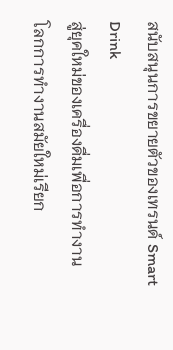สนับสนุนการขยายตัวของเทรนด์ Smart Drink
สู่ยุคใหม่ของเครื่องดื่มเพื่อการทำงาน
โลกการทำงานสมัยใหม่เรียก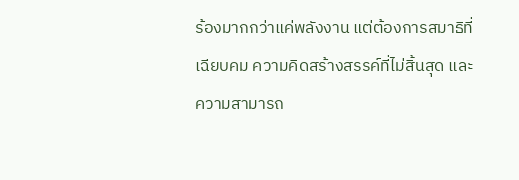ร้องมากกว่าแค่พลังงาน แต่ต้องการสมาธิที่เฉียบคม ความคิดสร้างสรรค์ที่ไม่สิ้นสุด และความสามารถ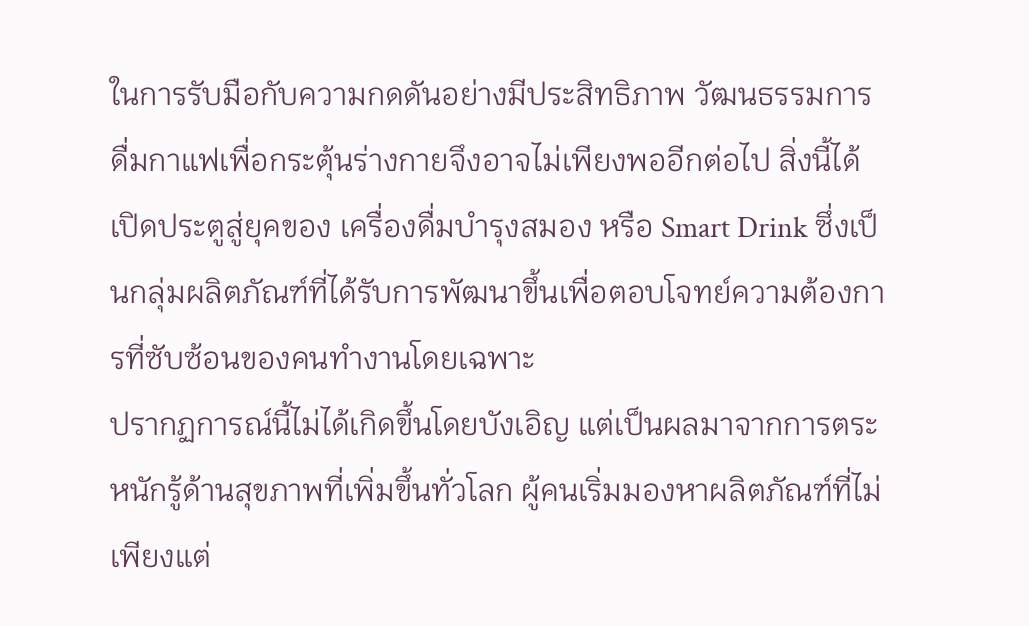ในการรับมือกับความกดดันอย่างมีประสิทธิภาพ วัฒนธรรมการดื่มกาแฟเพื่อกระตุ้นร่างกายจึงอาจไม่เพียงพออีกต่อไป สิ่งนี้ได้เปิดประตูสู่ยุคของ เครื่องดื่มบำรุงสมอง หรือ Smart Drink ซึ่งเป็นกลุ่มผลิตภัณฑ์ที่ได้รับการพัฒนาขึ้นเพื่อตอบโจทย์ความต้องการที่ซับซ้อนของคนทำงานโดยเฉพาะ
ปรากฏการณ์นี้ไม่ได้เกิดขึ้นโดยบังเอิญ แต่เป็นผลมาจากการตระหนักรู้ด้านสุขภาพที่เพิ่มขึ้นทั่วโลก ผู้คนเริ่มมองหาผลิตภัณฑ์ที่ไม่เพียงแต่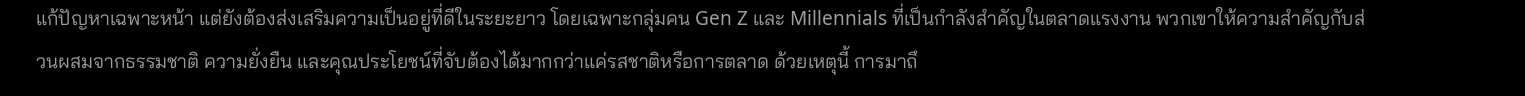แก้ปัญหาเฉพาะหน้า แต่ยังต้องส่งเสริมความเป็นอยู่ที่ดีในระยะยาว โดยเฉพาะกลุ่มคน Gen Z และ Millennials ที่เป็นกำลังสำคัญในตลาดแรงงาน พวกเขาให้ความสำคัญกับส่วนผสมจากธรรมชาติ ความยั่งยืน และคุณประโยชน์ที่จับต้องได้มากกว่าแค่รสชาติหรือการตลาด ด้วยเหตุนี้ การมาถึ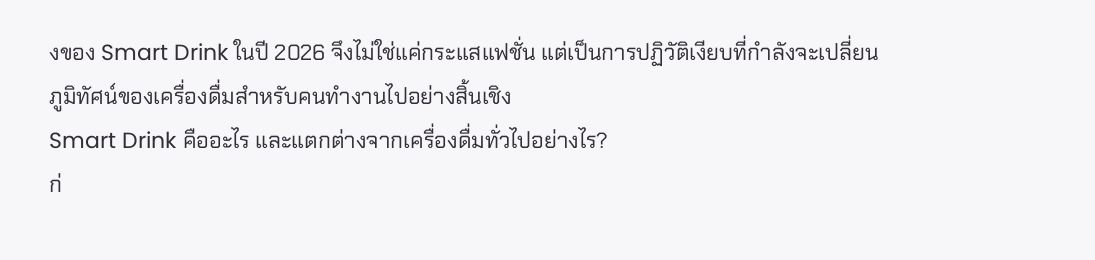งของ Smart Drink ในปี 2026 จึงไม่ใช่แค่กระแสแฟชั่น แต่เป็นการปฏิวัติเงียบที่กำลังจะเปลี่ยนภูมิทัศน์ของเครื่องดื่มสำหรับคนทำงานไปอย่างสิ้นเชิง
Smart Drink คืออะไร และแตกต่างจากเครื่องดื่มทั่วไปอย่างไร?
ก่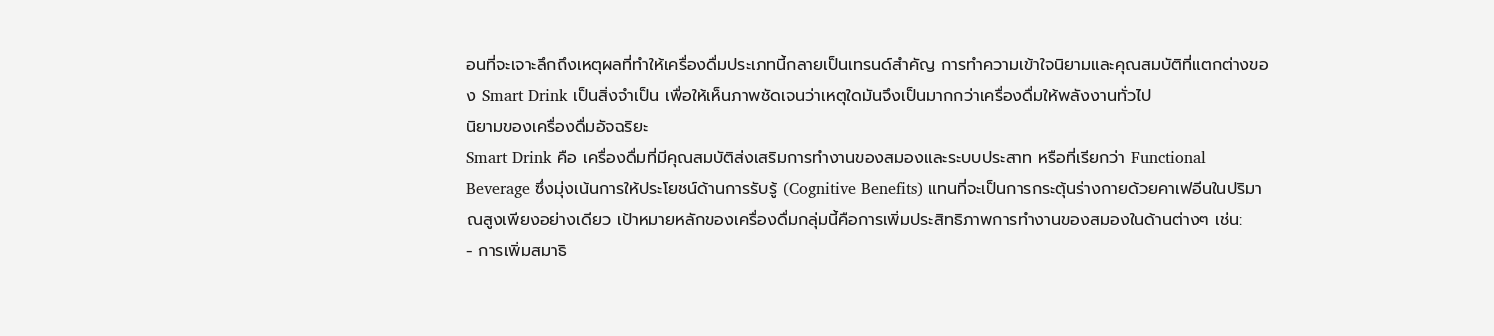อนที่จะเจาะลึกถึงเหตุผลที่ทำให้เครื่องดื่มประเภทนี้กลายเป็นเทรนด์สำคัญ การทำความเข้าใจนิยามและคุณสมบัติที่แตกต่างของ Smart Drink เป็นสิ่งจำเป็น เพื่อให้เห็นภาพชัดเจนว่าเหตุใดมันจึงเป็นมากกว่าเครื่องดื่มให้พลังงานทั่วไป
นิยามของเครื่องดื่มอัจฉริยะ
Smart Drink คือ เครื่องดื่มที่มีคุณสมบัติส่งเสริมการทำงานของสมองและระบบประสาท หรือที่เรียกว่า Functional Beverage ซึ่งมุ่งเน้นการให้ประโยชน์ด้านการรับรู้ (Cognitive Benefits) แทนที่จะเป็นการกระตุ้นร่างกายด้วยคาเฟอีนในปริมาณสูงเพียงอย่างเดียว เป้าหมายหลักของเครื่องดื่มกลุ่มนี้คือการเพิ่มประสิทธิภาพการทำงานของสมองในด้านต่างๆ เช่น:
- การเพิ่มสมาธิ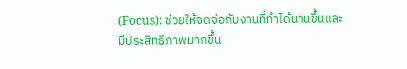(Focus): ช่วยให้จดจ่อกับงานที่ทำได้นานขึ้นและมีประสิทธิภาพมากขึ้น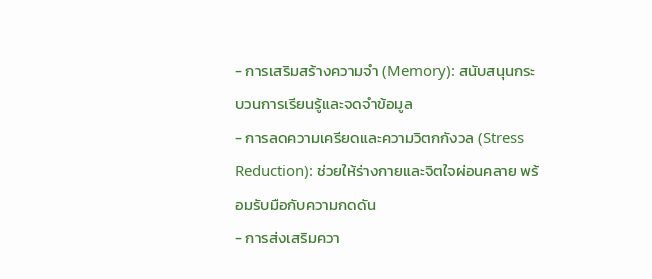- การเสริมสร้างความจำ (Memory): สนับสนุนกระบวนการเรียนรู้และจดจำข้อมูล
- การลดความเครียดและความวิตกกังวล (Stress Reduction): ช่วยให้ร่างกายและจิตใจผ่อนคลาย พร้อมรับมือกับความกดดัน
- การส่งเสริมควา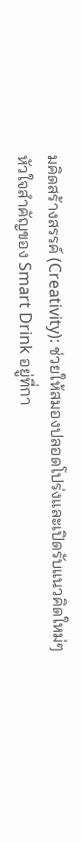มคิดสร้างสรรค์ (Creativity): ช่วยให้สมองปลอดโปร่งและเปิดรับแนวคิดใหม่ๆ
หัวใจสำคัญของ Smart Drink อยู่ที่กา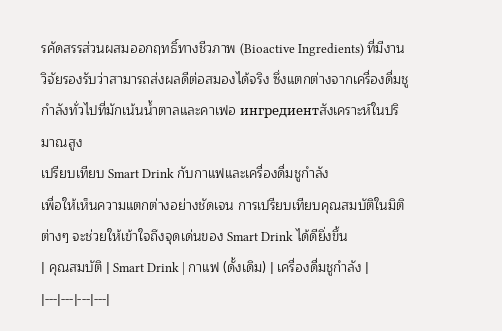รคัดสรรส่วนผสมออกฤทธิ์ทางชีวภาพ (Bioactive Ingredients) ที่มีงานวิจัยรองรับว่าสามารถส่งผลดีต่อสมองได้จริง ซึ่งแตกต่างจากเครื่องดื่มชูกำลังทั่วไปที่มักเน้นน้ำตาลและคาเฟอ ингредиентสังเคราะห์ในปริมาณสูง
เปรียบเทียบ Smart Drink กับกาแฟและเครื่องดื่มชูกำลัง
เพื่อให้เห็นความแตกต่างอย่างชัดเจน การเปรียบเทียบคุณสมบัติในมิติต่างๆ จะช่วยให้เข้าใจถึงจุดเด่นของ Smart Drink ได้ดียิ่งขึ้น
| คุณสมบัติ | Smart Drink | กาแฟ (ดั้งเดิม) | เครื่องดื่มชูกำลัง |
|---|---|---|---|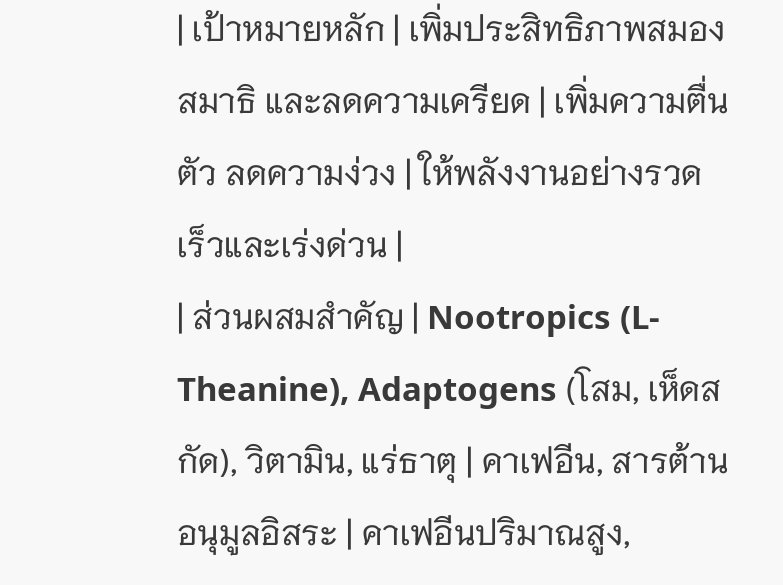| เป้าหมายหลัก | เพิ่มประสิทธิภาพสมอง สมาธิ และลดความเครียด | เพิ่มความตื่นตัว ลดความง่วง | ให้พลังงานอย่างรวดเร็วและเร่งด่วน |
| ส่วนผสมสำคัญ | Nootropics (L-Theanine), Adaptogens (โสม, เห็ดสกัด), วิตามิน, แร่ธาตุ | คาเฟอีน, สารต้านอนุมูลอิสระ | คาเฟอีนปริมาณสูง,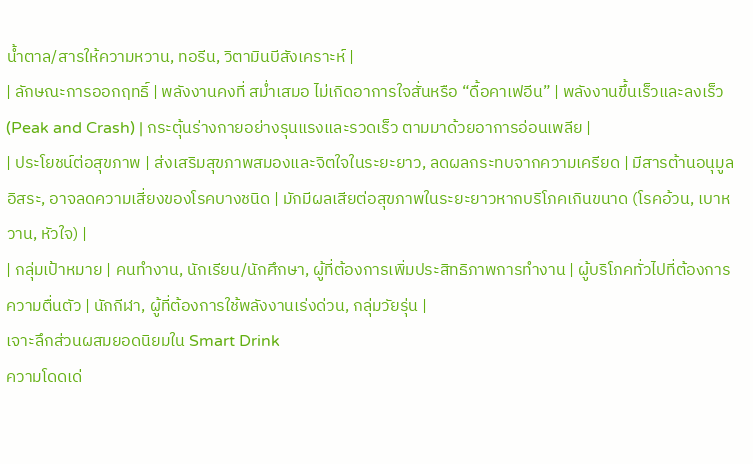น้ำตาล/สารให้ความหวาน, ทอรีน, วิตามินบีสังเคราะห์ |
| ลักษณะการออกฤทธิ์ | พลังงานคงที่ สม่ำเสมอ ไม่เกิดอาการใจสั่นหรือ “ดื้อคาเฟอีน” | พลังงานขึ้นเร็วและลงเร็ว (Peak and Crash) | กระตุ้นร่างกายอย่างรุนแรงและรวดเร็ว ตามมาด้วยอาการอ่อนเพลีย |
| ประโยชน์ต่อสุขภาพ | ส่งเสริมสุขภาพสมองและจิตใจในระยะยาว, ลดผลกระทบจากความเครียด | มีสารต้านอนุมูลอิสระ, อาจลดความเสี่ยงของโรคบางชนิด | มักมีผลเสียต่อสุขภาพในระยะยาวหากบริโภคเกินขนาด (โรคอ้วน, เบาหวาน, หัวใจ) |
| กลุ่มเป้าหมาย | คนทำงาน, นักเรียน/นักศึกษา, ผู้ที่ต้องการเพิ่มประสิทธิภาพการทำงาน | ผู้บริโภคทั่วไปที่ต้องการความตื่นตัว | นักกีฬา, ผู้ที่ต้องการใช้พลังงานเร่งด่วน, กลุ่มวัยรุ่น |
เจาะลึกส่วนผสมยอดนิยมใน Smart Drink
ความโดดเด่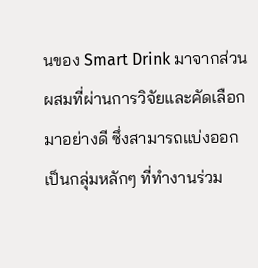นของ Smart Drink มาจากส่วนผสมที่ผ่านการวิจัยและคัดเลือกมาอย่างดี ซึ่งสามารถแบ่งออกเป็นกลุ่มหลักๆ ที่ทำงานร่วม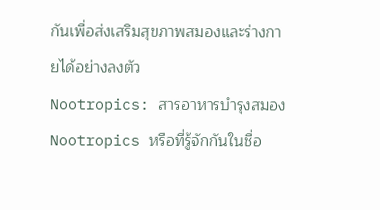กันเพื่อส่งเสริมสุขภาพสมองและร่างกายได้อย่างลงตัว
Nootropics: สารอาหารบำรุงสมอง
Nootropics หรือที่รู้จักกันในชื่อ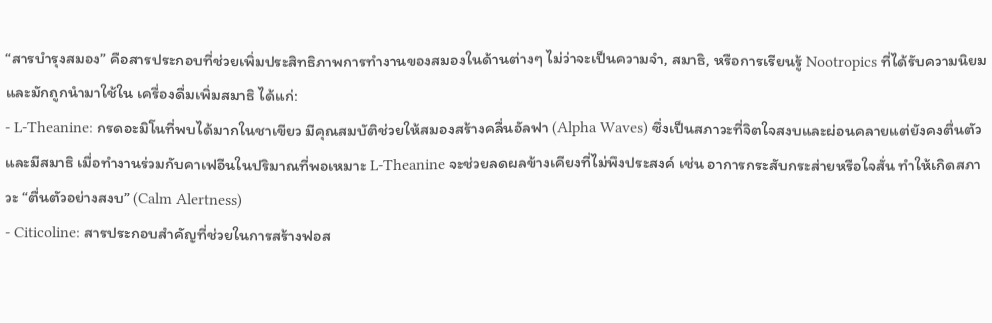“สารบำรุงสมอง” คือสารประกอบที่ช่วยเพิ่มประสิทธิภาพการทำงานของสมองในด้านต่างๆ ไม่ว่าจะเป็นความจำ, สมาธิ, หรือการเรียนรู้ Nootropics ที่ได้รับความนิยมและมักถูกนำมาใช้ใน เครื่องดื่มเพิ่มสมาธิ ได้แก่:
- L-Theanine: กรดอะมิโนที่พบได้มากในชาเขียว มีคุณสมบัติช่วยให้สมองสร้างคลื่นอัลฟา (Alpha Waves) ซึ่งเป็นสภาวะที่จิตใจสงบและผ่อนคลายแต่ยังคงตื่นตัวและมีสมาธิ เมื่อทำงานร่วมกับคาเฟอีนในปริมาณที่พอเหมาะ L-Theanine จะช่วยลดผลข้างเคียงที่ไม่พึงประสงค์ เช่น อาการกระสับกระส่ายหรือใจสั่น ทำให้เกิดสภาวะ “ตื่นตัวอย่างสงบ” (Calm Alertness)
- Citicoline: สารประกอบสำคัญที่ช่วยในการสร้างฟอส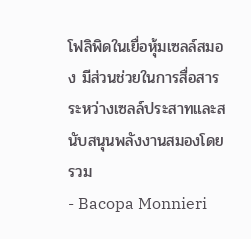โฟลิพิดในเยื่อหุ้มเซลล์สมอง มีส่วนช่วยในการสื่อสารระหว่างเซลล์ประสาทและสนับสนุนพลังงานสมองโดยรวม
- Bacopa Monnieri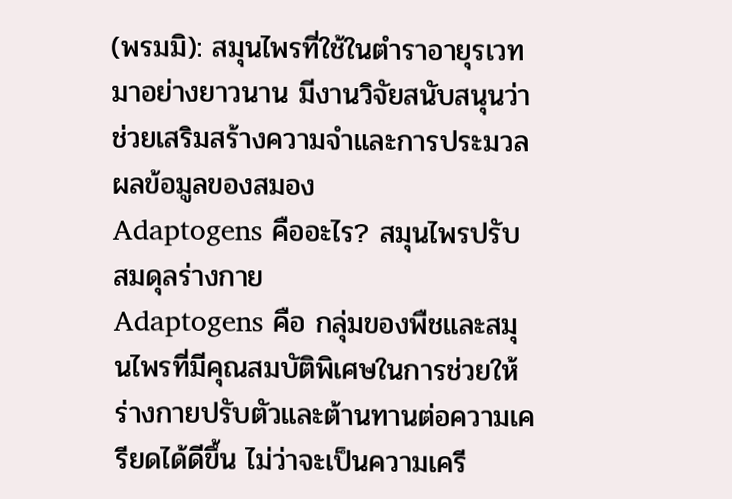(พรมมิ): สมุนไพรที่ใช้ในตำราอายุรเวทมาอย่างยาวนาน มีงานวิจัยสนับสนุนว่าช่วยเสริมสร้างความจำและการประมวลผลข้อมูลของสมอง
Adaptogens คืออะไร? สมุนไพรปรับสมดุลร่างกาย
Adaptogens คือ กลุ่มของพืชและสมุนไพรที่มีคุณสมบัติพิเศษในการช่วยให้ร่างกายปรับตัวและต้านทานต่อความเครียดได้ดีขึ้น ไม่ว่าจะเป็นความเครี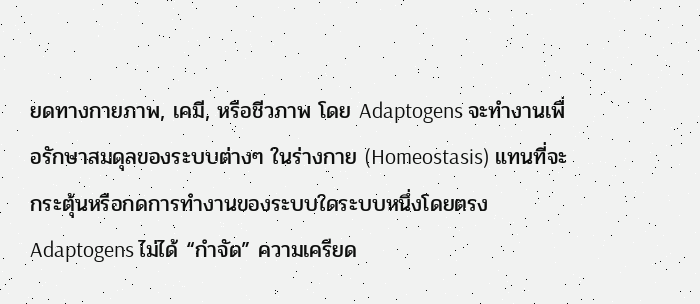ยดทางกายภาพ, เคมี, หรือชีวภาพ โดย Adaptogens จะทำงานเพื่อรักษาสมดุลของระบบต่างๆ ในร่างกาย (Homeostasis) แทนที่จะกระตุ้นหรือกดการทำงานของระบบใดระบบหนึ่งโดยตรง
Adaptogens ไม่ได้ “กำจัด” ความเครียด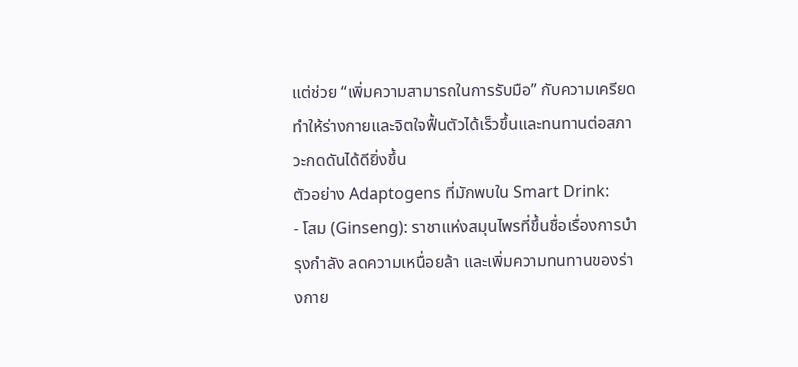แต่ช่วย “เพิ่มความสามารถในการรับมือ” กับความเครียด ทำให้ร่างกายและจิตใจฟื้นตัวได้เร็วขึ้นและทนทานต่อสภาวะกดดันได้ดียิ่งขึ้น
ตัวอย่าง Adaptogens ที่มักพบใน Smart Drink:
- โสม (Ginseng): ราชาแห่งสมุนไพรที่ขึ้นชื่อเรื่องการบำรุงกำลัง ลดความเหนื่อยล้า และเพิ่มความทนทานของร่างกาย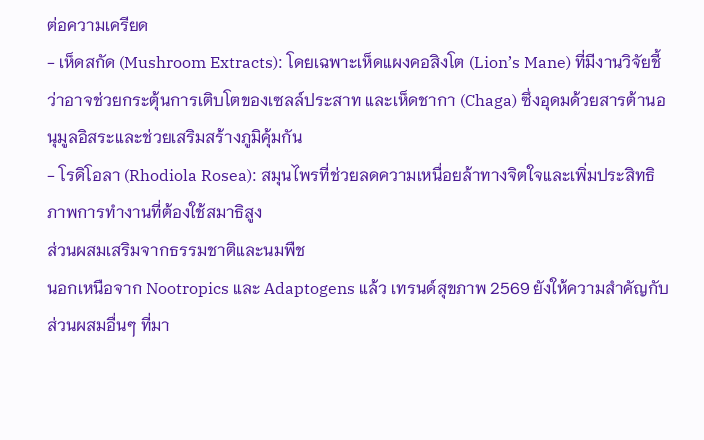ต่อความเครียด
- เห็ดสกัด (Mushroom Extracts): โดยเฉพาะเห็ดแผงคอสิงโต (Lion’s Mane) ที่มีงานวิจัยชี้ว่าอาจช่วยกระตุ้นการเติบโตของเซลล์ประสาท และเห็ดชากา (Chaga) ซึ่งอุดมด้วยสารต้านอนุมูลอิสระและช่วยเสริมสร้างภูมิคุ้มกัน
- โรดิโอลา (Rhodiola Rosea): สมุนไพรที่ช่วยลดความเหนื่อยล้าทางจิตใจและเพิ่มประสิทธิภาพการทำงานที่ต้องใช้สมาธิสูง
ส่วนผสมเสริมจากธรรมชาติและนมพืช
นอกเหนือจาก Nootropics และ Adaptogens แล้ว เทรนด์สุขภาพ 2569 ยังให้ความสำคัญกับส่วนผสมอื่นๆ ที่มา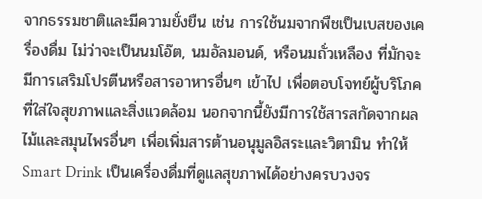จากธรรมชาติและมีความยั่งยืน เช่น การใช้นมจากพืชเป็นเบสของเครื่องดื่ม ไม่ว่าจะเป็นนมโอ๊ต, นมอัลมอนด์, หรือนมถั่วเหลือง ที่มักจะมีการเสริมโปรตีนหรือสารอาหารอื่นๆ เข้าไป เพื่อตอบโจทย์ผู้บริโภคที่ใส่ใจสุขภาพและสิ่งแวดล้อม นอกจากนี้ยังมีการใช้สารสกัดจากผลไม้และสมุนไพรอื่นๆ เพื่อเพิ่มสารต้านอนุมูลอิสระและวิตามิน ทำให้ Smart Drink เป็นเครื่องดื่มที่ดูแลสุขภาพได้อย่างครบวงจร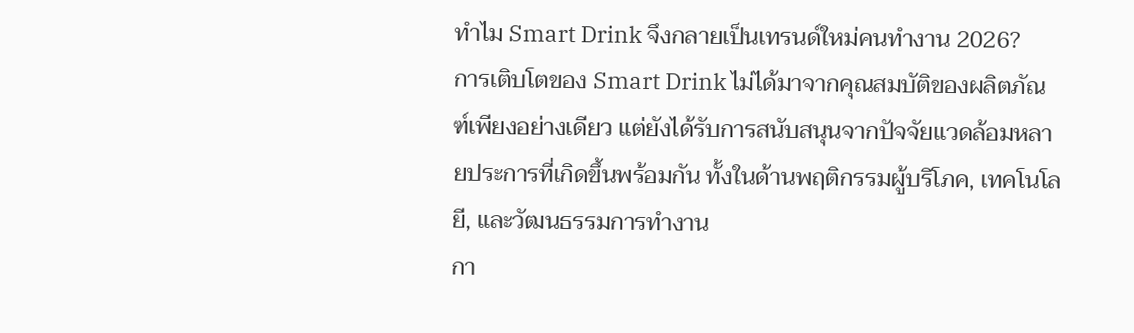ทำไม Smart Drink จึงกลายเป็นเทรนด์ใหม่คนทำงาน 2026?
การเติบโตของ Smart Drink ไม่ได้มาจากคุณสมบัติของผลิตภัณฑ์เพียงอย่างเดียว แต่ยังได้รับการสนับสนุนจากปัจจัยแวดล้อมหลายประการที่เกิดขึ้นพร้อมกัน ทั้งในด้านพฤติกรรมผู้บริโภค, เทคโนโลยี, และวัฒนธรรมการทำงาน
กา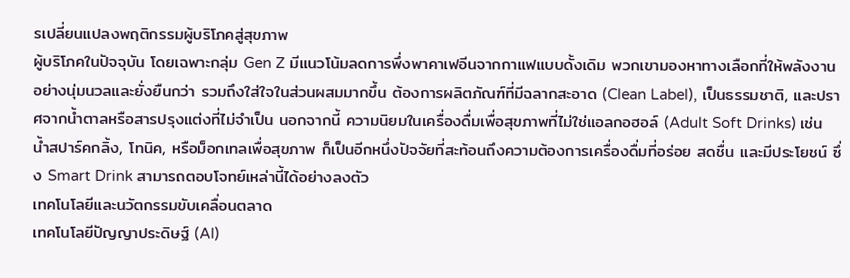รเปลี่ยนแปลงพฤติกรรมผู้บริโภคสู่สุขภาพ
ผู้บริโภคในปัจจุบัน โดยเฉพาะกลุ่ม Gen Z มีแนวโน้มลดการพึ่งพาคาเฟอีนจากกาแฟแบบดั้งเดิม พวกเขามองหาทางเลือกที่ให้พลังงานอย่างนุ่มนวลและยั่งยืนกว่า รวมถึงใส่ใจในส่วนผสมมากขึ้น ต้องการผลิตภัณฑ์ที่มีฉลากสะอาด (Clean Label), เป็นธรรมชาติ, และปราศจากน้ำตาลหรือสารปรุงแต่งที่ไม่จำเป็น นอกจากนี้ ความนิยมในเครื่องดื่มเพื่อสุขภาพที่ไม่ใช่แอลกอฮอล์ (Adult Soft Drinks) เช่น น้ำสปาร์คกลิ้ง, โทนิค, หรือม็อกเทลเพื่อสุขภาพ ก็เป็นอีกหนึ่งปัจจัยที่สะท้อนถึงความต้องการเครื่องดื่มที่อร่อย สดชื่น และมีประโยชน์ ซึ่ง Smart Drink สามารถตอบโจทย์เหล่านี้ได้อย่างลงตัว
เทคโนโลยีและนวัตกรรมขับเคลื่อนตลาด
เทคโนโลยีปัญญาประดิษฐ์ (AI)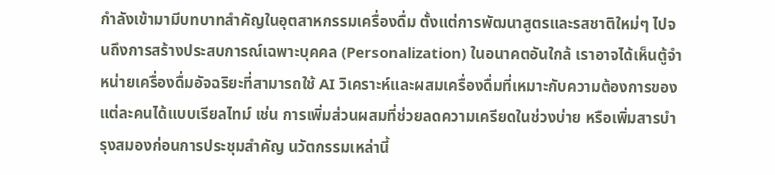กำลังเข้ามามีบทบาทสำคัญในอุตสาหกรรมเครื่องดื่ม ตั้งแต่การพัฒนาสูตรและรสชาติใหม่ๆ ไปจนถึงการสร้างประสบการณ์เฉพาะบุคคล (Personalization) ในอนาคตอันใกล้ เราอาจได้เห็นตู้จำหน่ายเครื่องดื่มอัจฉริยะที่สามารถใช้ AI วิเคราะห์และผสมเครื่องดื่มที่เหมาะกับความต้องการของแต่ละคนได้แบบเรียลไทม์ เช่น การเพิ่มส่วนผสมที่ช่วยลดความเครียดในช่วงบ่าย หรือเพิ่มสารบำรุงสมองก่อนการประชุมสำคัญ นวัตกรรมเหล่านี้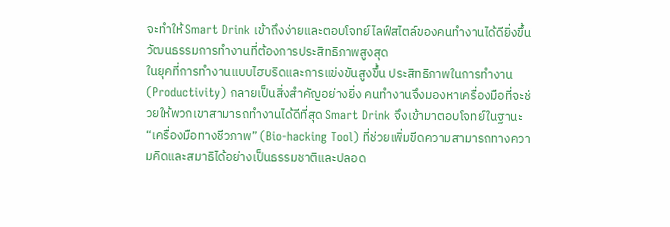จะทำให้ Smart Drink เข้าถึงง่ายและตอบโจทย์ไลฟ์สไตล์ของคนทำงานได้ดียิ่งขึ้น
วัฒนธรรมการทำงานที่ต้องการประสิทธิภาพสูงสุด
ในยุคที่การทำงานแบบไฮบริดและการแข่งขันสูงขึ้น ประสิทธิภาพในการทำงาน (Productivity) กลายเป็นสิ่งสำคัญอย่างยิ่ง คนทำงานจึงมองหาเครื่องมือที่จะช่วยให้พวกเขาสามารถทำงานได้ดีที่สุด Smart Drink จึงเข้ามาตอบโจทย์ในฐานะ “เครื่องมือทางชีวภาพ” (Bio-hacking Tool) ที่ช่วยเพิ่มขีดความสามารถทางความคิดและสมาธิได้อย่างเป็นธรรมชาติและปลอด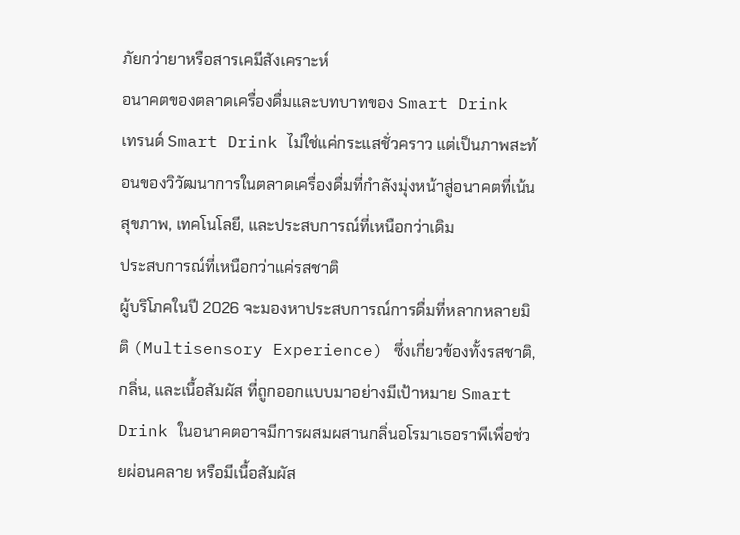ภัยกว่ายาหรือสารเคมีสังเคราะห์
อนาคตของตลาดเครื่องดื่มและบทบาทของ Smart Drink
เทรนด์ Smart Drink ไม่ใช่แค่กระแสชั่วคราว แต่เป็นภาพสะท้อนของวิวัฒนาการในตลาดเครื่องดื่มที่กำลังมุ่งหน้าสู่อนาคตที่เน้นสุขภาพ, เทคโนโลยี, และประสบการณ์ที่เหนือกว่าเดิม
ประสบการณ์ที่เหนือกว่าแค่รสชาติ
ผู้บริโภคในปี 2026 จะมองหาประสบการณ์การดื่มที่หลากหลายมิติ (Multisensory Experience) ซึ่งเกี่ยวข้องทั้งรสชาติ, กลิ่น, และเนื้อสัมผัส ที่ถูกออกแบบมาอย่างมีเป้าหมาย Smart Drink ในอนาคตอาจมีการผสมผสานกลิ่นอโรมาเธอราพีเพื่อช่วยผ่อนคลาย หรือมีเนื้อสัมผัส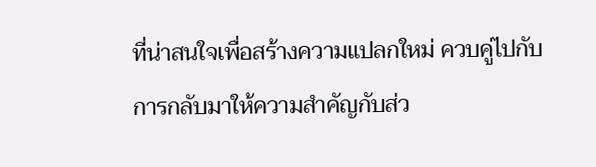ที่น่าสนใจเพื่อสร้างความแปลกใหม่ ควบคู่ไปกับการกลับมาให้ความสำคัญกับส่ว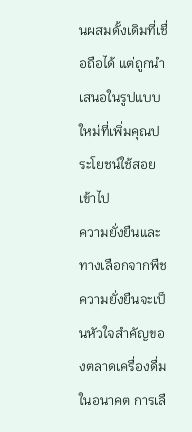นผสมดั้งเดิมที่เชื่อถือได้ แต่ถูกนำเสนอในรูปแบบใหม่ที่เพิ่มคุณประโยชน์ใช้สอยเข้าไป
ความยั่งยืนและทางเลือกจากพืช
ความยั่งยืนจะเป็นหัวใจสำคัญของตลาดเครื่องดื่มในอนาคต การเลื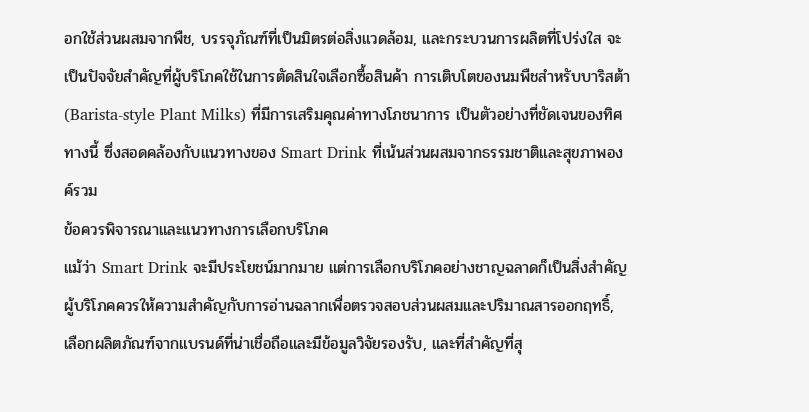อกใช้ส่วนผสมจากพืช, บรรจุภัณฑ์ที่เป็นมิตรต่อสิ่งแวดล้อม, และกระบวนการผลิตที่โปร่งใส จะเป็นปัจจัยสำคัญที่ผู้บริโภคใช้ในการตัดสินใจเลือกซื้อสินค้า การเติบโตของนมพืชสำหรับบาริสต้า (Barista-style Plant Milks) ที่มีการเสริมคุณค่าทางโภชนาการ เป็นตัวอย่างที่ชัดเจนของทิศทางนี้ ซึ่งสอดคล้องกับแนวทางของ Smart Drink ที่เน้นส่วนผสมจากธรรมชาติและสุขภาพองค์รวม
ข้อควรพิจารณาและแนวทางการเลือกบริโภค
แม้ว่า Smart Drink จะมีประโยชน์มากมาย แต่การเลือกบริโภคอย่างชาญฉลาดก็เป็นสิ่งสำคัญ ผู้บริโภคควรให้ความสำคัญกับการอ่านฉลากเพื่อตรวจสอบส่วนผสมและปริมาณสารออกฤทธิ์, เลือกผลิตภัณฑ์จากแบรนด์ที่น่าเชื่อถือและมีข้อมูลวิจัยรองรับ, และที่สำคัญที่สุ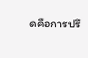ดคือการปรึ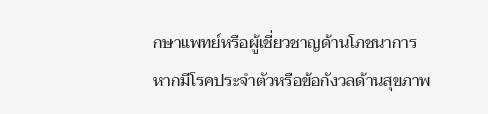กษาแพทย์หรือผู้เชี่ยวชาญด้านโภชนาการหากมีโรคประจำตัวหรือข้อกังวลด้านสุขภาพ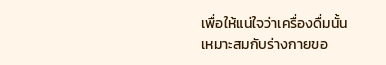เพื่อให้แน่ใจว่าเครื่องดื่มนั้นเหมาะสมกับร่างกายขอ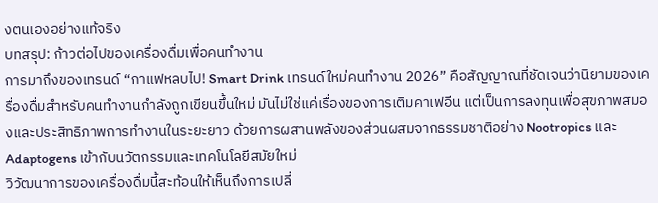งตนเองอย่างแท้จริง
บทสรุป: ก้าวต่อไปของเครื่องดื่มเพื่อคนทำงาน
การมาถึงของเทรนด์ “กาแฟหลบไป! Smart Drink เทรนด์ใหม่คนทำงาน 2026” คือสัญญาณที่ชัดเจนว่านิยามของเครื่องดื่มสำหรับคนทำงานกำลังถูกเขียนขึ้นใหม่ มันไม่ใช่แค่เรื่องของการเติมคาเฟอีน แต่เป็นการลงทุนเพื่อสุขภาพสมองและประสิทธิภาพการทำงานในระยะยาว ด้วยการผสานพลังของส่วนผสมจากธรรมชาติอย่าง Nootropics และ Adaptogens เข้ากับนวัตกรรมและเทคโนโลยีสมัยใหม่
วิวัฒนาการของเครื่องดื่มนี้สะท้อนให้เห็นถึงการเปลี่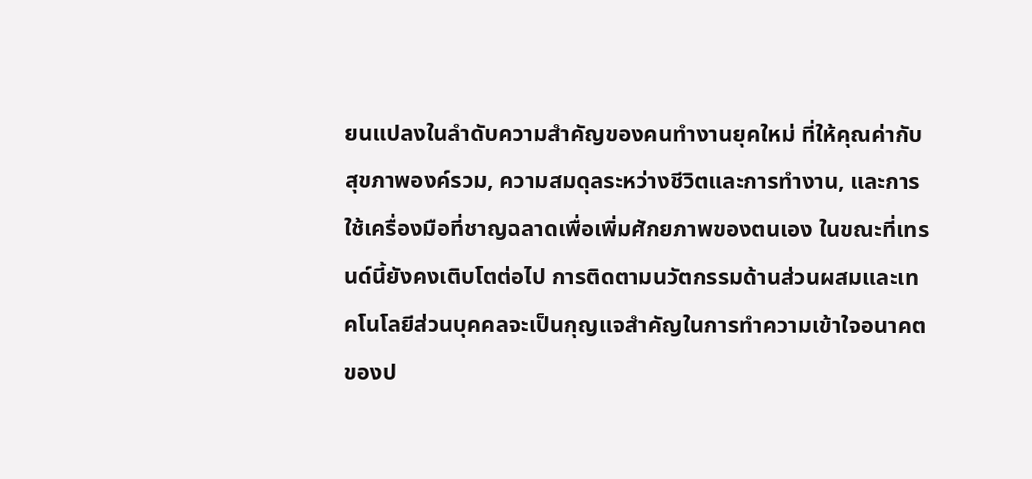ยนแปลงในลำดับความสำคัญของคนทำงานยุคใหม่ ที่ให้คุณค่ากับสุขภาพองค์รวม, ความสมดุลระหว่างชีวิตและการทำงาน, และการใช้เครื่องมือที่ชาญฉลาดเพื่อเพิ่มศักยภาพของตนเอง ในขณะที่เทรนด์นี้ยังคงเติบโตต่อไป การติดตามนวัตกรรมด้านส่วนผสมและเทคโนโลยีส่วนบุคคลจะเป็นกุญแจสำคัญในการทำความเข้าใจอนาคตของป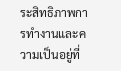ระสิทธิภาพการทำงานและความเป็นอยู่ที่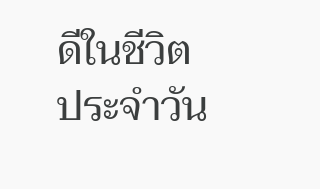ดีในชีวิตประจำวัน